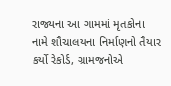રાજ્યના આ ગામમાં મૃતકોના નામે શૌચાલયના નિર્માણનો તૈયાર કર્યો રેકોર્ડ, ગ્રામજનોએ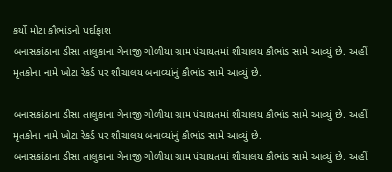કર્યો મોટા કૌભાંડનો પર્દાફાશ
બનાસકાંઠાના ડીસા તાલુકાના ગેનાજી ગોળીયા ગ્રામ પંચાયતમાં શૌચાલય કૌભાંડ સામે આવ્યું છે. અહીં મૃતકોના નામે ખોટા રેકર્ડ પર શૌચાલય બનાવ્યાંનું કૌભાંડ સામે આવ્યું છે.

બનાસકાંઠાના ડીસા તાલુકાના ગેનાજી ગોળીયા ગ્રામ પંચાયતમાં શૌચાલય કૌભાંડ સામે આવ્યું છે. અહીં મૃતકોના નામે ખોટા રેકર્ડ પર શૌચાલય બનાવ્યાંનું કૌભાંડ સામે આવ્યું છે.
બનાસકાંઠાના ડીસા તાલુકાના ગેનાજી ગોળીયા ગ્રામ પંચાયતમાં શૌચાલય કૌભાંડ સામે આવ્યું છે. અહીં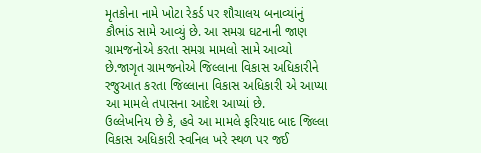મૃતકોના નામે ખોટા રેકર્ડ પર શૌચાલય બનાવ્યાંનું કૌભાંડ સામે આવ્યું છે. આ સમગ્ર ઘટનાની જાણ ગ્રામજનોએ કરતા સમગ્ર મામલો સામે આવ્યો છે.જાગૃત ગ્રામજનોએ જિલ્લાના વિકાસ અધિકારીને રજુઆત કરતા જિલ્લાના વિકાસ અધિકારી એ આપ્યા આ મામલે તપાસના આદેશ આપ્યાં છે.
ઉલ્લેખનિય છે કે, હવે આ મામલે ફરિયાદ બાદ જિલ્લા વિકાસ અધિકારી સ્વનિલ ખરે સ્થળ પર જઈ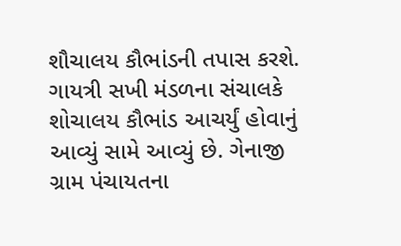શૌચાલય કૌભાંડની તપાસ કરશે.
ગાયત્રી સખી મંડળના સંચાલકે શોચાલય કૌભાંડ આચર્યું હોવાનું આવ્યું સામે આવ્યું છે. ગેનાજી ગ્રામ પંચાયતના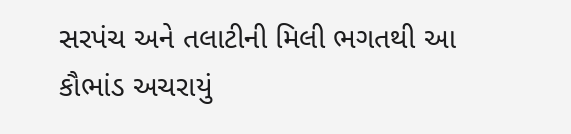સરપંચ અને તલાટીની મિલી ભગતથી આ કૌભાંડ અચરાયું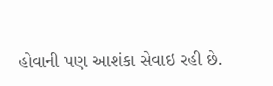હોવાની પણ આશંકા સેવાઇ રહી છે.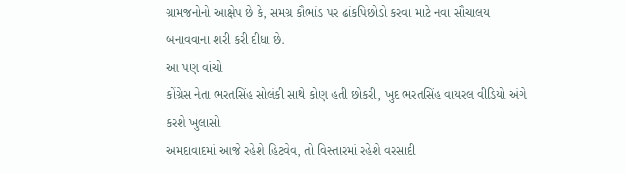ગ્રામજનોનો આક્ષેપ છે કે, સમગ્ર કૌભાંડ પર ઢાંકપિછોડો કરવા માટે નવા સૌચાલય બનાવવાના શરી કરી દીધા છે.
આ પણ વાંચો
કોંગ્રેસ નેતા ભરતસિંહ સોલંકી સાથે કોણ હતી છોકરી, ખુદ ભરતસિંહ વાયરલ વીડિયો અંગે કરશે ખુલાસો
અમદાવાદમાં આજે રહેશે હિટવેવ, તો વિસ્તારમાં રહેશે વરસાદી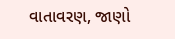વાતાવરણ, જાણો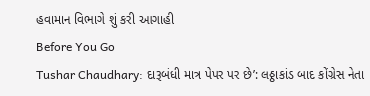હવામાન વિભાગે શું કરી આગાહી
Before You Go
Tushar Chaudhary: દારૂબંધી માત્ર પેપર પર છે’: લઠ્ઠાકાંડ બાદ કોંગ્રેસ નેતા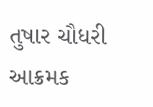તુષાર ચૌધરી આક્રમક